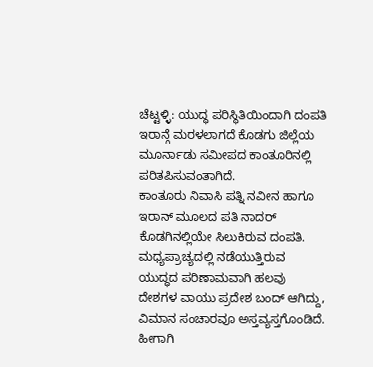ಚೆಟ್ಟಳ್ಳಿ: ಯುದ್ಧ ಪರಿಸ್ಥಿತಿಯಿಂದಾಗಿ ದಂಪತಿ ಇರಾನ್ಗೆ ಮರಳಲಾಗದೆ ಕೊಡಗು ಜಿಲ್ಲೆಯ ಮೂರ್ನಾಡು ಸಮೀಪದ ಕಾಂತೂರಿನಲ್ಲಿ ಪರಿತಪಿಸುವಂತಾಗಿದೆ.
ಕಾಂತೂರು ನಿವಾಸಿ ಪತ್ನಿ ನವೀನ ಹಾಗೂ ಇರಾನ್ ಮೂಲದ ಪತಿ ನಾದರ್ ಕೊಡಗಿನಲ್ಲಿಯೇ ಸಿಲುಕಿರುವ ದಂಪತಿ. ಮಧ್ಯಪ್ರಾಚ್ಯದಲ್ಲಿ ನಡೆಯುತ್ತಿರುವ ಯುದ್ಧದ ಪರಿಣಾಮವಾಗಿ ಹಲವು ದೇಶಗಳ ವಾಯು ಪ್ರದೇಶ ಬಂದ್ ಆಗಿದ್ದು, ವಿಮಾನ ಸಂಚಾರವೂ ಅಸ್ತವ್ಯಸ್ತಗೊಂಡಿದೆ. ಹೀಗಾಗಿ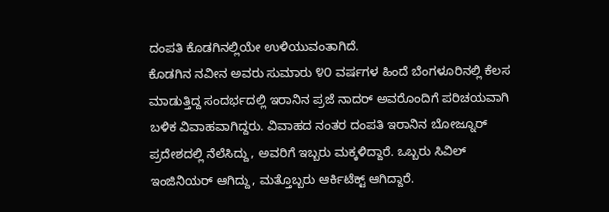ದಂಪತಿ ಕೊಡಗಿನಲ್ಲಿಯೇ ಉಳಿಯುವಂತಾಗಿದೆ.
ಕೊಡಗಿನ ನವೀನ ಅವರು ಸುಮಾರು ೪೦ ವರ್ಷಗಳ ಹಿಂದೆ ಬೆಂಗಳೂರಿನಲ್ಲಿ ಕೆಲಸ ಮಾಡುತ್ತಿದ್ದ ಸಂದರ್ಭದಲ್ಲಿ ಇರಾನಿನ ಪ್ರಜೆ ನಾದರ್ ಅವರೊಂದಿಗೆ ಪರಿಚಯವಾಗಿ ಬಳಿಕ ವಿವಾಹವಾಗಿದ್ದರು. ವಿವಾಹದ ನಂತರ ದಂಪತಿ ಇರಾನಿನ ಬೋಜ್ನೂರ್ ಪ್ರದೇಶದಲ್ಲಿ ನೆಲೆಸಿದ್ದು, ಅವರಿಗೆ ಇಬ್ಬರು ಮಕ್ಕಳಿದ್ದಾರೆ. ಒಬ್ಬರು ಸಿವಿಲ್ ಇಂಜಿನಿಯರ್ ಆಗಿದ್ದು, ಮತ್ತೊಬ್ಬರು ಆರ್ಕಿಟೆಕ್ಟ್ ಆಗಿದ್ದಾರೆ.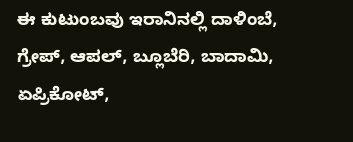ಈ ಕುಟುಂಬವು ಇರಾನಿನಲ್ಲಿ ದಾಳಿಂಬೆ, ಗ್ರೇಪ್, ಆಪಲ್, ಬ್ಲೂಬೆರಿ, ಬಾದಾಮಿ, ಏಪ್ರಿಕೋಟ್,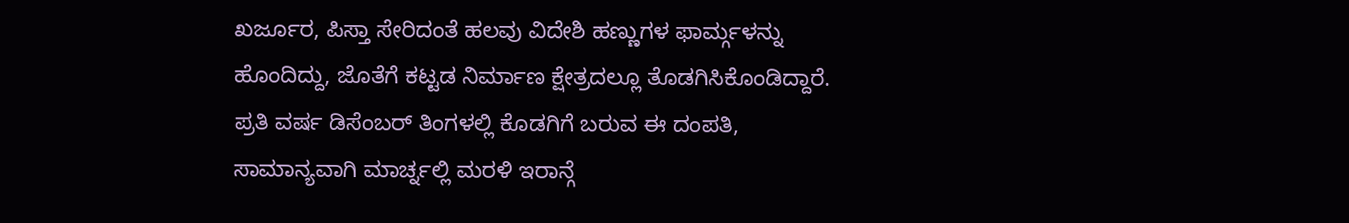ಖರ್ಜೂರ, ಪಿಸ್ತಾ ಸೇರಿದಂತೆ ಹಲವು ವಿದೇಶಿ ಹಣ್ಣುಗಳ ಫಾರ್ಮ್ಗಳನ್ನು ಹೊಂದಿದ್ದು, ಜೊತೆಗೆ ಕಟ್ಟಡ ನಿರ್ಮಾಣ ಕ್ಷೇತ್ರದಲ್ಲೂ ತೊಡಗಿಸಿಕೊಂಡಿದ್ದಾರೆ. ಪ್ರತಿ ವರ್ಷ ಡಿಸೆಂಬರ್ ತಿಂಗಳಲ್ಲಿ ಕೊಡಗಿಗೆ ಬರುವ ಈ ದಂಪತಿ, ಸಾಮಾನ್ಯವಾಗಿ ಮಾರ್ಚ್ನಲ್ಲಿ ಮರಳಿ ಇರಾನ್ಗೆ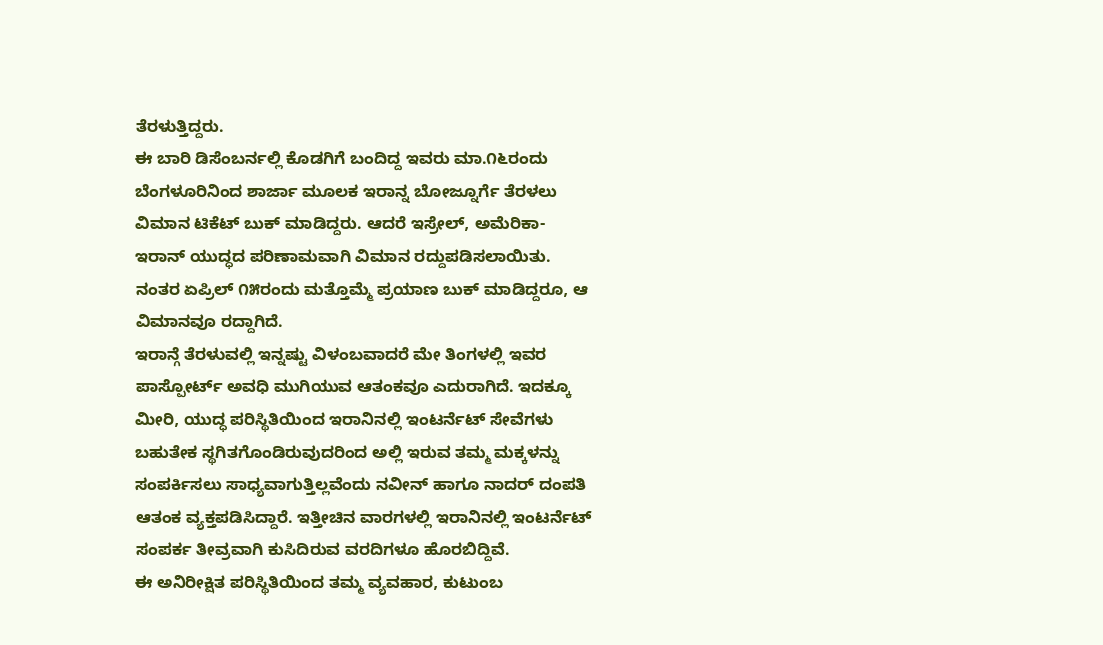ತೆರಳುತ್ತಿದ್ದರು.
ಈ ಬಾರಿ ಡಿಸೆಂಬರ್ನಲ್ಲಿ ಕೊಡಗಿಗೆ ಬಂದಿದ್ದ ಇವರು ಮಾ.೧೬ರಂದು ಬೆಂಗಳೂರಿನಿಂದ ಶಾರ್ಜಾ ಮೂಲಕ ಇರಾನ್ನ ಬೋಜ್ನೂರ್ಗೆ ತೆರಳಲು ವಿಮಾನ ಟಿಕೆಟ್ ಬುಕ್ ಮಾಡಿದ್ದರು. ಆದರೆ ಇಸ್ರೇಲ್, ಅಮೆರಿಕಾ-ಇರಾನ್ ಯುದ್ಧದ ಪರಿಣಾಮವಾಗಿ ವಿಮಾನ ರದ್ದುಪಡಿಸಲಾಯಿತು. ನಂತರ ಏಪ್ರಿಲ್ ೧೫ರಂದು ಮತ್ತೊಮ್ಮೆ ಪ್ರಯಾಣ ಬುಕ್ ಮಾಡಿದ್ದರೂ, ಆ ವಿಮಾನವೂ ರದ್ದಾಗಿದೆ.
ಇರಾನ್ಗೆ ತೆರಳುವಲ್ಲಿ ಇನ್ನಷ್ಟು ವಿಳಂಬವಾದರೆ ಮೇ ತಿಂಗಳಲ್ಲಿ ಇವರ ಪಾಸ್ಪೋರ್ಟ್ ಅವಧಿ ಮುಗಿಯುವ ಆತಂಕವೂ ಎದುರಾಗಿದೆ. ಇದಕ್ಕೂ ಮೀರಿ, ಯುದ್ಧ ಪರಿಸ್ಥಿತಿಯಿಂದ ಇರಾನಿನಲ್ಲಿ ಇಂಟರ್ನೆಟ್ ಸೇವೆಗಳು ಬಹುತೇಕ ಸ್ಥಗಿತಗೊಂಡಿರುವುದರಿಂದ ಅಲ್ಲಿ ಇರುವ ತಮ್ಮ ಮಕ್ಕಳನ್ನು ಸಂಪರ್ಕಿಸಲು ಸಾಧ್ಯವಾಗುತ್ತಿಲ್ಲವೆಂದು ನವೀನ್ ಹಾಗೂ ನಾದರ್ ದಂಪತಿ ಆತಂಕ ವ್ಯಕ್ತಪಡಿಸಿದ್ದಾರೆ. ಇತ್ತೀಚಿನ ವಾರಗಳಲ್ಲಿ ಇರಾನಿನಲ್ಲಿ ಇಂಟರ್ನೆಟ್ ಸಂಪರ್ಕ ತೀವ್ರವಾಗಿ ಕುಸಿದಿರುವ ವರದಿಗಳೂ ಹೊರಬಿದ್ದಿವೆ.
ಈ ಅನಿರೀಕ್ಷಿತ ಪರಿಸ್ಥಿತಿಯಿಂದ ತಮ್ಮ ವ್ಯವಹಾರ, ಕುಟುಂಬ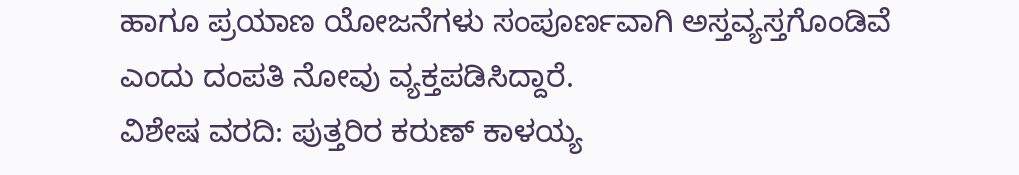ಹಾಗೂ ಪ್ರಯಾಣ ಯೋಜನೆಗಳು ಸಂಪೂರ್ಣವಾಗಿ ಅಸ್ತವ್ಯಸ್ತಗೊಂಡಿವೆ ಎಂದು ದಂಪತಿ ನೋವು ವ್ಯಕ್ತಪಡಿಸಿದ್ದಾರೆ.
ವಿಶೇಷ ವರದಿ: ಪುತ್ತರಿರ ಕರುಣ್ ಕಾಳಯ್ಯ